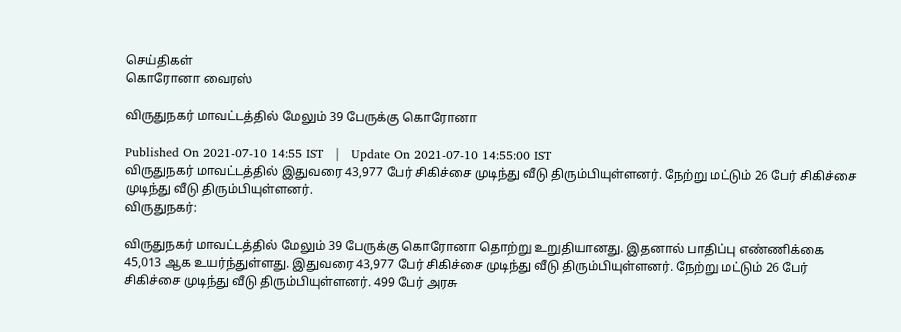செய்திகள்
கொரோனா வைரஸ்

விருதுநகர் மாவட்டத்தில் மேலும் 39 பேருக்கு கொரோனா

Published On 2021-07-10 14:55 IST   |   Update On 2021-07-10 14:55:00 IST
விருதுநகர் மாவட்டத்தில் இதுவரை 43,977 பேர் சிகிச்சை முடிந்து வீடு திரும்பியுள்ளனர். நேற்று மட்டும் 26 பேர் சிகிச்சை முடிந்து வீடு திரும்பியுள்ளனர்.
விருதுநகர்:

விருதுநகர் மாவட்டத்தில் மேலும் 39 பேருக்கு கொரோனா தொற்று உறுதியானது. இதனால் பாதிப்பு எண்ணிக்கை 45,013 ஆக உயர்ந்துள்ளது. இதுவரை 43,977 பேர் சிகிச்சை முடிந்து வீடு திரும்பியுள்ளனர். நேற்று மட்டும் 26 பேர் சிகிச்சை முடிந்து வீடு திரும்பியுள்ளனர். 499 பேர் அரசு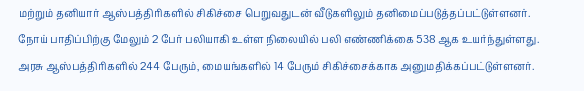மற்றும் தனியார் ஆஸ்பத்திரிகளில் சிகிச்சை பெறுவதுடன் வீடுகளிலும் தனிமைப்படுத்தப்பட்டுள்ளனர். நோய் பாதிப்பிற்கு மேலும் 2 பேர் பலியாகி உள்ள நிலையில் பலி எண்ணிக்கை 538 ஆக உயர்ந்துள்ளது. அரசு ஆஸ்பத்திரிகளில் 244 பேரும், மையங்களில் 14 பேரும் சிகிச்சைக்காக அனுமதிக்கப்பட்டுள்ளனர்.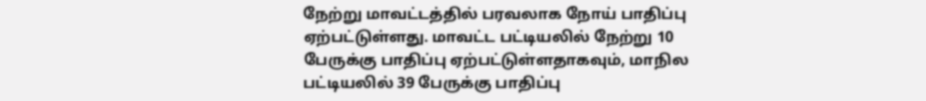நேற்று மாவட்டத்தில் பரவலாக நோய் பாதிப்பு ஏற்பட்டுள்ளது. மாவட்ட பட்டியலில் நேற்று 10 பேருக்கு பாதிப்பு ஏற்பட்டுள்ளதாகவும், மாநில பட்டியலில் 39 பேருக்கு பாதிப்பு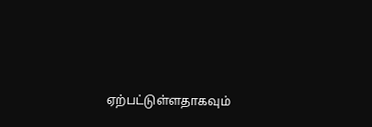ஏற்பட்டுள்ளதாகவும்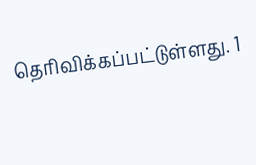தெரிவிக்கப்பட்டுள்ளது. 1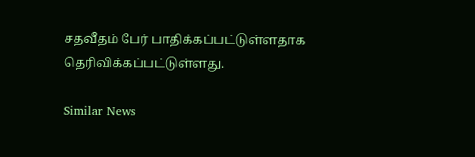சதவீதம் பேர் பாதிக்கப்பட்டுள்ளதாக தெரிவிக்கப்பட்டுள்ளது.

Similar News